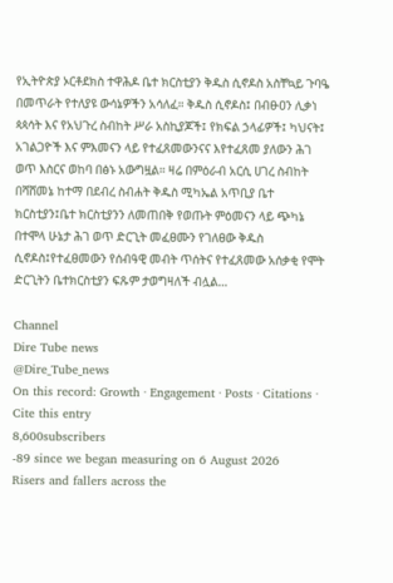የኢትዮጵያ ኦርቶደክስ ተዋሕዶ ቤተ ክርስቲያን ቅዱስ ሲኖዶስ አስቸኳይ ጉባዔ በመጥራት የተለያዩ ውሳኔዎችን አሳለፈ። ቅዱስ ሲኖዶስ፤ በብፁዐን ሊቃነ ጳጳሳት እና የአህጉረ ስብከት ሥራ አስኪያጆች፤ የክፍል ኃላፊዎች፤ ካህናት፤ አገልጋዮች እና ምእመናን ላይ የተፈጸመውንናና እየተፈጸመ ያለውን ሕገ ወጥ እስርና ወከባ በፅኑ አውግዟል። ዛሬ በምዕራብ አርሲ ሀገረ ስብከት በሻሸመኔ ከተማ በደብረ ስብሐት ቅዱስ ሚካኤል አጥቢያ ቤተ ክርስቲያን፤ቤተ ክርስቲያንን ለመጠበቅ የወጡት ምዕመናን ላይ ጭካኔ በተሞላ ሁኔታ ሕገ ወጥ ድርጊት መፈፀሙን የገለፀው ቅዱስ ሲኖዶስ፤የተፈፀመውን የሰብዓዊ መብት ጥሰትና የተፈጸመው አሰቃቂ የሞት ድርጊትን ቤተክርስቲያን ፍጹም ታወግዛለች ብሏል…

Channel
Dire Tube news
@Dire_Tube_news
On this record: Growth · Engagement · Posts · Citations · Cite this entry
8,600subscribers
-89 since we began measuring on 6 August 2026
Risers and fallers across the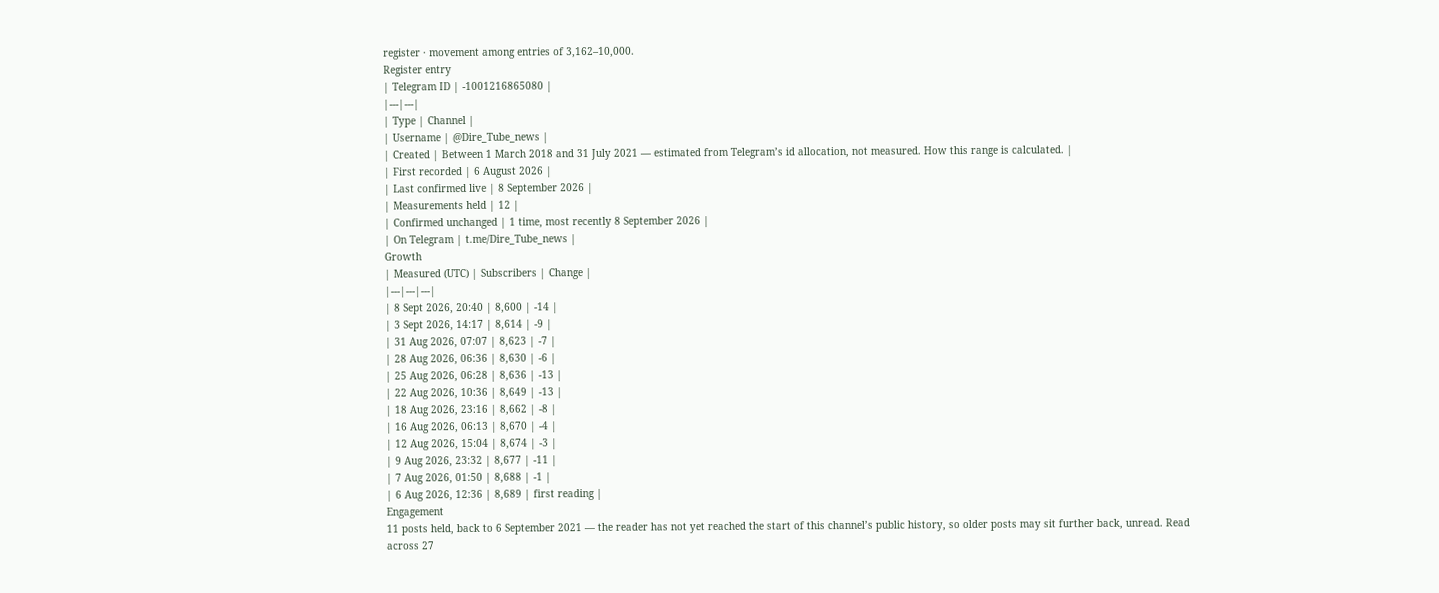register · movement among entries of 3,162–10,000.
Register entry
| Telegram ID | -1001216865080 |
|---|---|
| Type | Channel |
| Username | @Dire_Tube_news |
| Created | Between 1 March 2018 and 31 July 2021 — estimated from Telegram’s id allocation, not measured. How this range is calculated. |
| First recorded | 6 August 2026 |
| Last confirmed live | 8 September 2026 |
| Measurements held | 12 |
| Confirmed unchanged | 1 time, most recently 8 September 2026 |
| On Telegram | t.me/Dire_Tube_news |
Growth
| Measured (UTC) | Subscribers | Change |
|---|---|---|
| 8 Sept 2026, 20:40 | 8,600 | -14 |
| 3 Sept 2026, 14:17 | 8,614 | -9 |
| 31 Aug 2026, 07:07 | 8,623 | -7 |
| 28 Aug 2026, 06:36 | 8,630 | -6 |
| 25 Aug 2026, 06:28 | 8,636 | -13 |
| 22 Aug 2026, 10:36 | 8,649 | -13 |
| 18 Aug 2026, 23:16 | 8,662 | -8 |
| 16 Aug 2026, 06:13 | 8,670 | -4 |
| 12 Aug 2026, 15:04 | 8,674 | -3 |
| 9 Aug 2026, 23:32 | 8,677 | -11 |
| 7 Aug 2026, 01:50 | 8,688 | -1 |
| 6 Aug 2026, 12:36 | 8,689 | first reading |
Engagement
11 posts held, back to 6 September 2021 — the reader has not yet reached the start of this channel’s public history, so older posts may sit further back, unread. Read across 27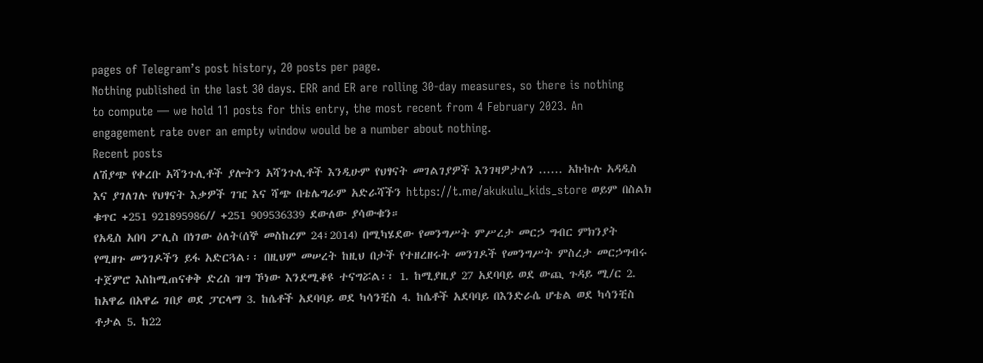pages of Telegram’s post history, 20 posts per page.
Nothing published in the last 30 days. ERR and ER are rolling 30-day measures, so there is nothing to compute — we hold 11 posts for this entry, the most recent from 4 February 2023. An engagement rate over an empty window would be a number about nothing.
Recent posts
ለሽያጭ የቀረቡ አሻንጉሊቶች ያሎትን አሻንጉሊቶች እንዲሁም የህፃናት መገልገያዎች እንገዛዎታለን ...... አኩኩሉ አዳዲስ እና ያገለገሉ የህፃናት እቃዎች ገዢ እና ሻጭ በቴሌግራም አድራሻችን https://t.me/akukulu_kids_store ወይም በስልክ ቁጥር +251 921895986// +251 909536339 ደውለው ያሳውቁን።
የአዲስ አበባ ፖሊስ በነገው ዕለት(ሰኞ መስከረም 24፣2014) በሚካሄደው የመንግሥት ምሥረታ መርኃ ግብር ምክንያት የሚዘጉ መንገዶችን ይፋ አድርጓል፡፡ በዚህም መሠረት ከዚህ በታች የተዘረዘሩት መንገዶች የመንግሥት ምስረታ መርኃግብሩ ተጀምሮ እስከሚጠናቀቅ ድረስ ዝግ ኾነው እንደሚቆዩ ተናግሯል፡፡ 1. ከሚያዚያ 27 አደባባይ ወደ ውጪ ጉዳይ ሚ/ር 2. ከአዋሬ በአዋሬ ገበያ ወደ ፓርላማ 3. ከሴቶች አደባባይ ወደ ካሳንቺስ 4. ከሴቶች አደባባይ በእንድራሴ ሆቴል ወደ ካሳንቺስ ቶታል 5. ከ22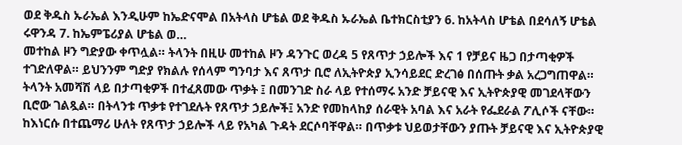ወደ ቅዱስ ኡራኤል እንዲሁም ከኤድናሞል በአትላስ ሆቴል ወደ ቅዱስ ኡራኤል ቤተክርስቲያን 6. ከአትላስ ሆቴል በደሳለኝ ሆቴል ሩዋንዳ 7. ከኤምፔሪያል ሆቴል ወ…
መተከል ዞን ግድያው ቀጥሏል። ትላንት በዚሁ መተከል ዞን ዳንጉር ወረዳ 5 የጸጥታ ኃይሎች እና 1 የቻይና ዜጋ በታጣቂዎች ተገድለዋል። ይህንንም ግድያ የክልሉ የሰላም ግንባታ እና ጸጥታ ቢሮ ለኢትዮጵያ ኢንሳይደር ድረገፅ በሰጡት ቃል አረጋግጠዋል። ትላንት አመሻሽ ላይ በታጣቂዎች በተፈጸመው ጥቃት ፤ በመንገድ ስራ ላይ የተሰማሩ አንድ ቻይናዊ እና ኢትዮጵያዊ መገደላቸውን ቢሮው ገልጿል። በትላንቱ ጥቃቱ የተገደሉት የጸጥታ ኃይሎች፤ አንድ የመከላከያ ሰራዊት አባል እና አራት የፌደራል ፖሊሶች ናቸው። ከእነርሱ በተጨማሪ ሁለት የጸጥታ ኃይሎች ላይ የአካል ጉዳት ደርሶባቸዋል። በጥቃቱ ህይወታቸውን ያጡት ቻይናዊ እና ኢትዮጵያዊ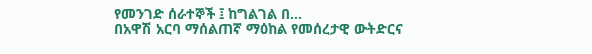የመንገድ ሰራተኞች ፤ ከግልገል በ…
በአዋሽ አርባ ማሰልጠኛ ማዕከል የመሰረታዊ ውትድርና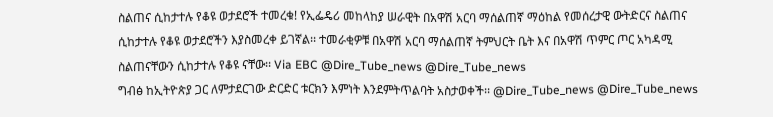ስልጠና ሲከታተሉ የቆዩ ወታደሮች ተመረቁ! የኢፌዴሪ መከላከያ ሠራዊት በአዋሽ አርባ ማሰልጠኛ ማዕከል የመሰረታዊ ውትድርና ስልጠና ሲከታተሉ የቆዩ ወታደሮችን እያስመረቀ ይገኛል፡፡ ተመራቂዎቹ በአዋሽ አርባ ማሰልጠኛ ትምህርት ቤት እና በአዋሽ ጥምር ጦር አካዳሚ ስልጠናቸውን ሲከታተሉ የቆዩ ናቸው፡፡ Via EBC @Dire_Tube_news @Dire_Tube_news
ግብፅ ከኢትዮጵያ ጋር ለምታደርገው ድርድር ቱርክን እምነት እንደምትጥልባት አስታወቀች፡፡ @Dire_Tube_news @Dire_Tube_news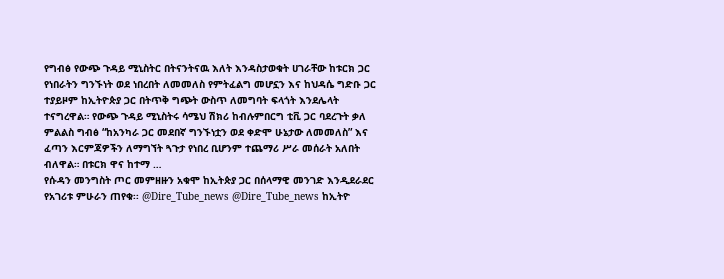የግብፅ የውጭ ጉዳይ ሚኒስትር በትናንትናዉ እለት እንዳስታወቁት ሀገራቸው ከቱርክ ጋር የነበራትን ግንኙነት ወደ ነበረበት ለመመለስ የምትፈልግ መሆኗን እና ከህዳሴ ግድቡ ጋር ተያይዞም ከኢትዮጵያ ጋር በትጥቅ ግጭት ውስጥ ለመግባት ፍላጎት እንደሌላት ተናግረዋል። የውጭ ጉዳይ ሚኒስትሩ ሳሜህ ሽክሪ ከብሉምበርግ ቲቪ ጋር ባደረጉት ቃለ ምልልስ ግብፅ “ከአንካራ ጋር መደበኛ ግንኙነቷን ወደ ቀድሞ ሁኔታው ለመመለስ” እና ፈጣን እርምጃዎችን ለማግኘት ጓጉታ የነበረ ቢሆንም ተጨማሪ ሥራ መሰራት አለበት ብለዋል። በቱርክ ዋና ከተማ …
የሱዳን መንግስት ጦር መምዘዙን አቁሞ ከኢትጵያ ጋር በሰላማዊ መንገድ እንዲደራደር የአገሪቱ ምሁራን ጠየቁ፡፡ @Dire_Tube_news @Dire_Tube_news ከኢትዮ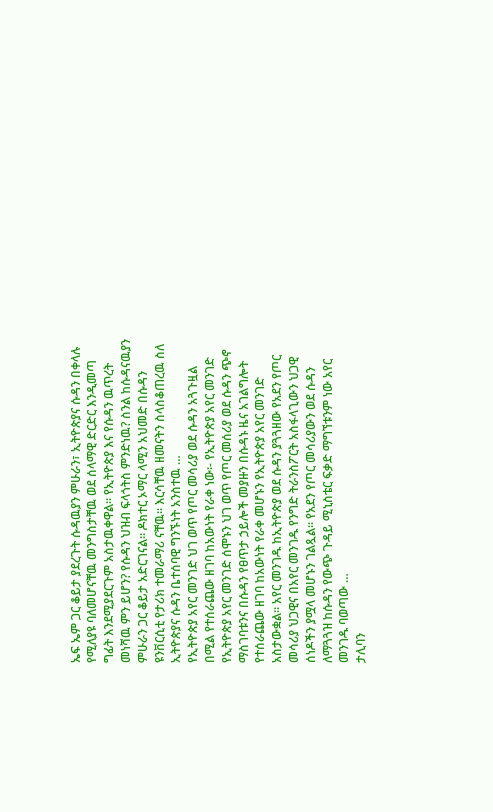ኤፍ ኤም ጋር ቆይታ ያደረጉት ሱዳዉያን ምሁራን፣ ኢትዮጵያና ሱዳን በቀላሉ የሚለያዩ ባለመሆናቸዉ መንግስታቸዉ ወደ ሰላማዊ ድርድር እንዲመጣ ግፊት እንደሚያደርጉም አስታዉቀዋል፡፡ የኢትዮጵያ እና የሱዳን ዉጥረት መነሻዉ ምን ይሆን? የሱዳን ህዝብ ፍላጎትስ ምንድነዉ? ስንል ከሱዳናዉያን ምሁራን ጋር ቆይታ አድርገናል፡፡ ዶክተር ኦማር ላሚን አህመድ በሱዳን ዩንቨርሲቲ የታሪክ ተመራማሪ ናቸዉ፡፡ እርሳቸዉ ዘመናትን ስላስቆጠረዉ ስለ ኢትዮጵያና ሱዳን ቤተሰባዊ ግንኙነት አንስተዉ …
የኢትዮጵያ አየር መንገድ ህገ ወጥ የጦር መሳሪያ ወደ ሱዳን አጓጉዟል በሚል የተሰራጨው ዘገባ ከአውነት የራቀ ነው፡- የኢትዮጵያ አየር መንገድ የኢትዮጵያ አየር መንገድ ሰሞኑን ህገ ወጥ የጦር መሰሪያ ወደ ሱዳን ጭኖ ማስገባቱንና በሱዳን የፀጥታ ኃይሎች መያዙን በሱዳኑ ዜና አገልግሎት የተሰራጨው ዘገባ ከአውነት የራቀ መሆኑን የኢትዮጵያ አየር መንገድ አስታውቋል፡፡ አየር መንገዱ ከኢትዮጵያ ወደ ሱዳን ያጓጓዘው የአደን የጦር መሳሪያ ህጋዊና በአየር መንገዱ የንግድ ትራንስፖርት አስፋላጊውን ህጋዊ ሰነዶችን ያሟላ መሆኑን ገልጿል፡፡ የአደን የጦር መሳሪያውን ወደ ሱዳን ለማጓጓዝ ከሱዳን የውጭ ጉዳይ ሚኒስቴር ፍቃድ ማግኘቱንም ነው አየር መንገዱ ባወጣው …
ታሊባን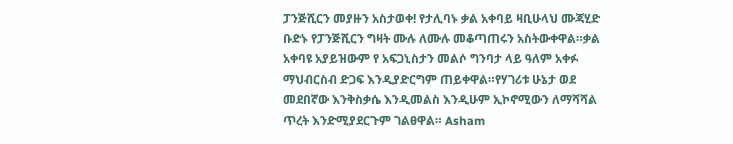ፓንጅሺርን መያዙን አስታወቀ! የታሊባኑ ቃል አቀባይ ዛቢሁላህ ሙጃሂድ ቡድኑ የፓንጅሺርን ግዛት ሙሉ ለሙሉ መቆጣጠሩን አስትውቀዋል።ቃል አቀባዩ አያይዝውም የ አፍጋኒስታን መልሶ ግንባታ ላይ ዓለም አቀፉ ማህብርስብ ድጋፍ እንዲያድርግም ጠይቀዋል።የሃገሪቱ ሁኔታ ወደ መደበኛው እንቅስቃሴ እንዲመልስ እንዲሁም ኢኮኖሚውን ለማሻሻል ጥረት እንድሚያደርጉም ገልፀዋል። Asham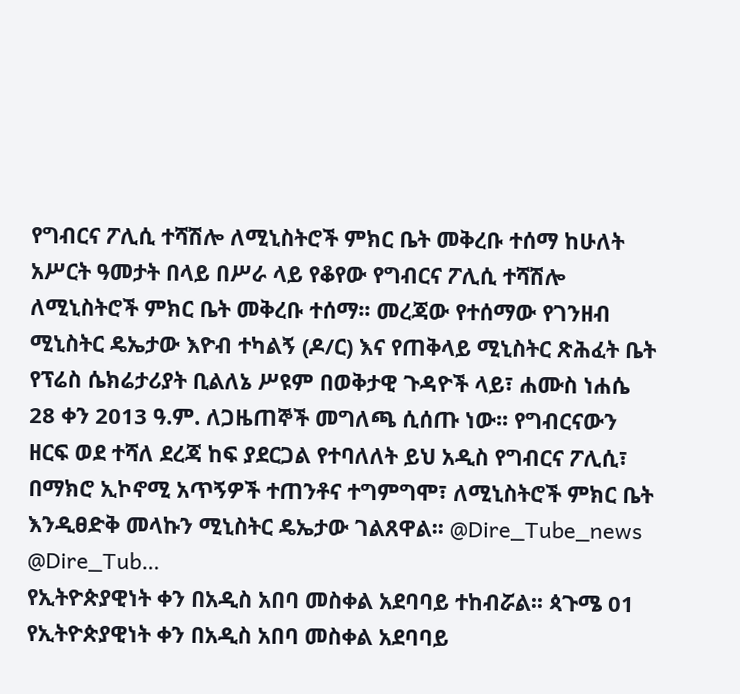የግብርና ፖሊሲ ተሻሽሎ ለሚኒስትሮች ምክር ቤት መቅረቡ ተሰማ ከሁለት አሥርት ዓመታት በላይ በሥራ ላይ የቆየው የግብርና ፖሊሲ ተሻሽሎ ለሚኒስትሮች ምክር ቤት መቅረቡ ተሰማ፡፡ መረጃው የተሰማው የገንዘብ ሚኒስትር ዴኤታው እዮብ ተካልኝ (ዶ/ር) እና የጠቅላይ ሚኒስትር ጽሕፈት ቤት የፕሬስ ሴክሬታሪያት ቢልለኔ ሥዩም በወቅታዊ ጉዳዮች ላይ፣ ሐሙስ ነሐሴ 28 ቀን 2013 ዓ.ም. ለጋዜጠኞች መግለጫ ሲሰጡ ነው፡፡ የግብርናውን ዘርፍ ወደ ተሻለ ደረጃ ከፍ ያደርጋል የተባለለት ይህ አዲስ የግብርና ፖሊሲ፣ በማክሮ ኢኮኖሚ አጥኝዎች ተጠንቶና ተግምግሞ፣ ለሚኒስትሮች ምክር ቤት እንዲፀድቅ መላኩን ሚኒስትር ዴኤታው ገልጸዋል፡፡ @Dire_Tube_news @Dire_Tub…
የኢትዮጵያዊነት ቀን በአዲስ አበባ መስቀል አደባባይ ተከብሯል፡፡ ጳጉሜ 01 የኢትዮጵያዊነት ቀን በአዲስ አበባ መስቀል አደባባይ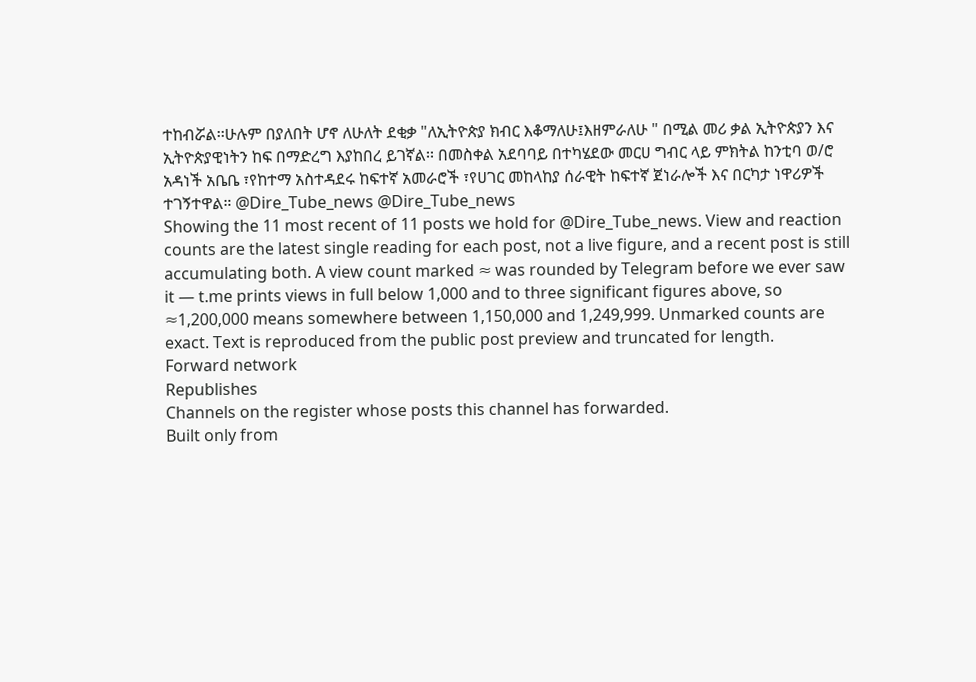ተከብሯል፡፡ሁሉም በያለበት ሆኖ ለሁለት ደቂቃ "ለኢትዮጵያ ክብር እቆማለሁ፤እዘምራለሁ " በሚል መሪ ቃል ኢትዮጵያን እና ኢትዮጵያዊነትን ከፍ በማድረግ እያከበረ ይገኛል፡፡ በመስቀል አደባባይ በተካሄደው መርሀ ግብር ላይ ምክትል ከንቲባ ወ/ሮ አዳነች አቤቤ ፣የከተማ አስተዳደሩ ከፍተኛ አመራሮች ፣የሀገር መከላከያ ሰራዊት ከፍተኛ ጀነራሎች እና በርካታ ነዋሪዎች ተገኝተዋል። @Dire_Tube_news @Dire_Tube_news
Showing the 11 most recent of 11 posts we hold for @Dire_Tube_news. View and reaction counts are the latest single reading for each post, not a live figure, and a recent post is still accumulating both. A view count marked ≈ was rounded by Telegram before we ever saw it — t.me prints views in full below 1,000 and to three significant figures above, so ≈1,200,000 means somewhere between 1,150,000 and 1,249,999. Unmarked counts are exact. Text is reproduced from the public post preview and truncated for length.
Forward network
Republishes
Channels on the register whose posts this channel has forwarded.
Built only from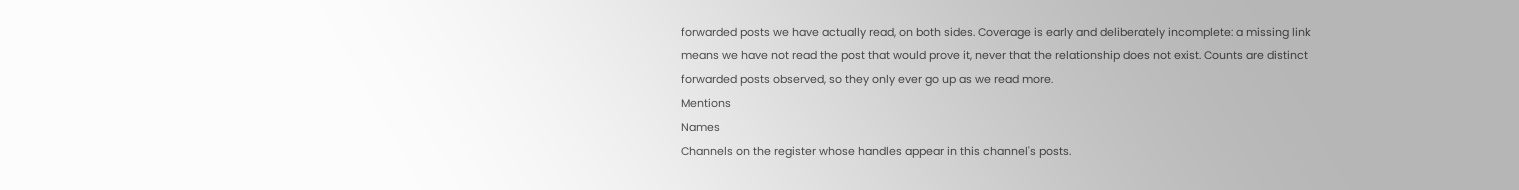forwarded posts we have actually read, on both sides. Coverage is early and deliberately incomplete: a missing link means we have not read the post that would prove it, never that the relationship does not exist. Counts are distinct forwarded posts observed, so they only ever go up as we read more.
Mentions
Names
Channels on the register whose handles appear in this channel's posts.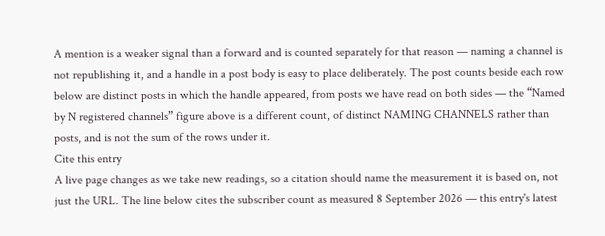A mention is a weaker signal than a forward and is counted separately for that reason — naming a channel is not republishing it, and a handle in a post body is easy to place deliberately. The post counts beside each row below are distinct posts in which the handle appeared, from posts we have read on both sides — the “Named by N registered channels” figure above is a different count, of distinct NAMING CHANNELS rather than posts, and is not the sum of the rows under it.
Cite this entry
A live page changes as we take new readings, so a citation should name the measurement it is based on, not just the URL. The line below cites the subscriber count as measured 8 September 2026 — this entry's latest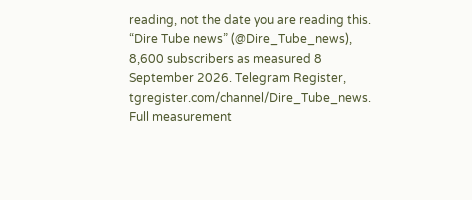reading, not the date you are reading this.
“Dire Tube news” (@Dire_Tube_news), 8,600 subscribers as measured 8 September 2026. Telegram Register, tgregister.com/channel/Dire_Tube_news.
Full measurement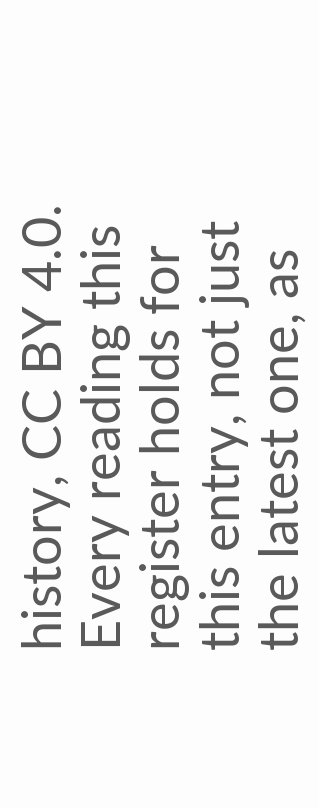history, CC BY 4.0. Every reading this register holds for this entry, not just the latest one, as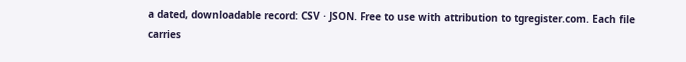a dated, downloadable record: CSV · JSON. Free to use with attribution to tgregister.com. Each file carries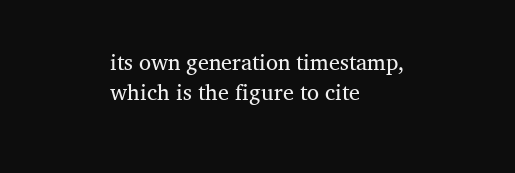its own generation timestamp, which is the figure to cite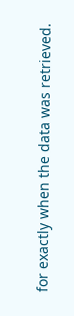for exactly when the data was retrieved.